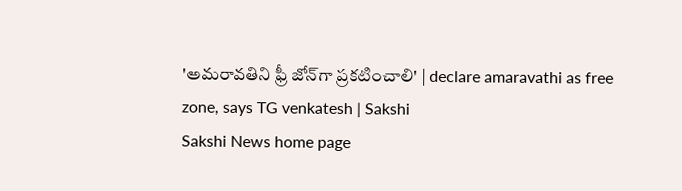'అమరావతిని ఫ్రీ జోన్‌గా ప్రకటించాలి' | declare amaravathi as free zone, says TG venkatesh | Sakshi
Sakshi News home page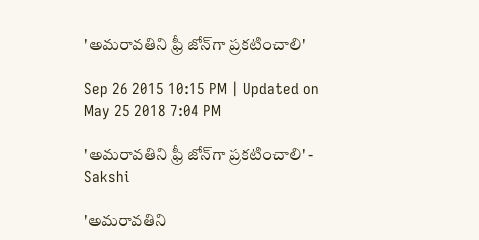'అమరావతిని ఫ్రీ జోన్‌గా ప్రకటించాలి'

Sep 26 2015 10:15 PM | Updated on May 25 2018 7:04 PM

'అమరావతిని ఫ్రీ జోన్‌గా ప్రకటించాలి' - Sakshi

'అమరావతిని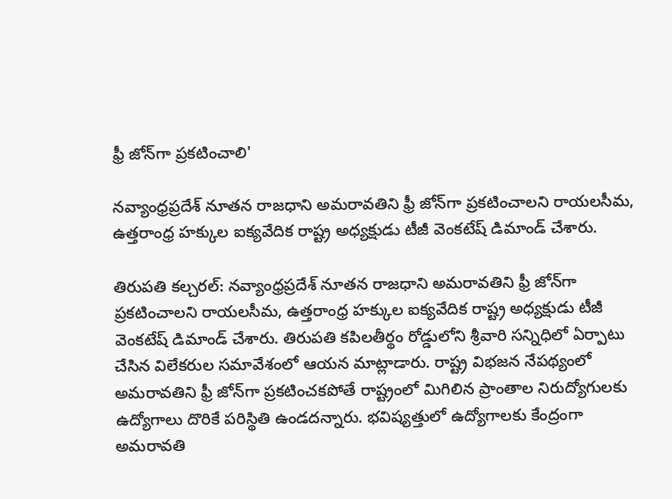ఫ్రీ జోన్‌గా ప్రకటించాలి'

నవ్యాంధ్రప్రదేశ్ నూతన రాజధాని అమరావతిని ఫ్రీ జోన్‌గా ప్రకటించాలని రాయలసీమ, ఉత్తరాంధ్ర హక్కుల ఐక్యవేదిక రాష్ట్ర అధ్యక్షుడు టీజీ వెంకటేష్ డిమాండ్ చేశారు.

తిరుపతి కల్చరల్: నవ్యాంధ్రప్రదేశ్ నూతన రాజధాని అమరావతిని ఫ్రీ జోన్‌గా ప్రకటించాలని రాయలసీమ, ఉత్తరాంధ్ర హక్కుల ఐక్యవేదిక రాష్ట్ర అధ్యక్షుడు టీజీ వెంకటేష్ డిమాండ్ చేశారు. తిరుపతి కపిలతీర్థం రోడ్డులోని శ్రీవారి సన్నిధిలో ఏర్పాటు చేసిన విలేకరుల సమావేశంలో ఆయన మాట్లాడారు. రాష్ట్ర విభజన నేపథ్యంలో అమరావతిని ఫ్రీ జోన్‌గా ప్రకటించకపోతే రాష్ట్రంలో మిగిలిన ప్రాంతాల నిరుద్యోగులకు ఉద్యోగాలు దొరికే పరిస్థితి ఉండదన్నారు. భవిష్యత్తులో ఉద్యోగాలకు కేంద్రంగా అమరావతి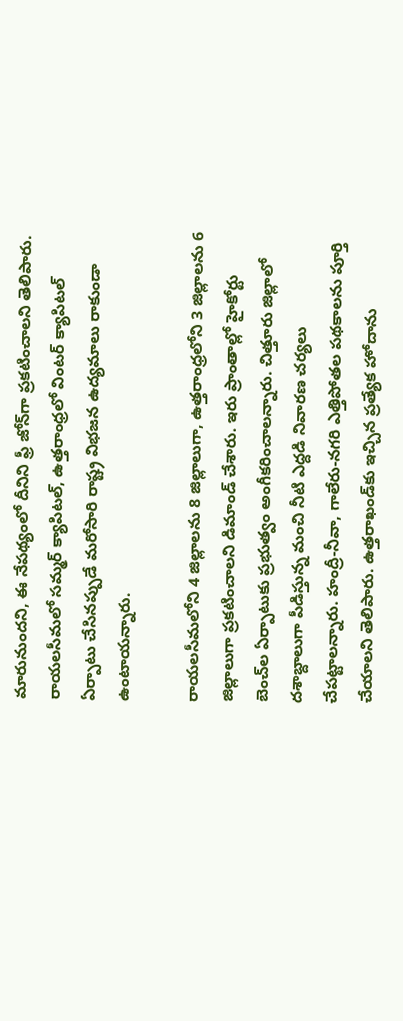మారునుందని, ఈ నేపథ్యంలో దీనిని ఫ్రీ జోన్‌గా ప్రకటించాలని తెలిపారు. రాయలసీమలో సమ్మర్ క్యాపిటల్, ఉత్తరాంధ్రలో వింటర్ క్యాపిటల్ ఏర్పాటు చేసినప్పుడే మరోసారి రాష్ట్ర విభజన ఉద్యమాలు రాకుండా ఉంటాయన్నారు.

రాయలసీమలోని 4 జిల్లాలను 8 జిల్లాలుగా, ఉత్తరాంధ్రలోని 3 జిల్లాలను 6 జిల్లాలుగా ప్రకటించాలని డిమాండ్ చేశారు. ఇరు ప్రాంతాల్లో హైకోర్టు బెంచ్‌ల ఏర్పాటుకు ప్రభుత్వం అంగీకరించాలన్నారు. చిత్తూరు జిల్లాలో దశాబ్దాలుగా పీడిస్తున్న మంచి నీటి ఎద్దడి నివారణ చర్యలు చేపట్టాలన్నారు. హంద్రీ-నీవా, గాలేరు-నగరి ఎత్తిపోతల పథకాలను పూర్తి చేయాలని తెలిపారు. ఉత్తరాఖండ్‌కు ఇచ్చిన ప్రత్యేక హోదాను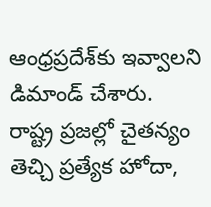ఆంధ్రప్రదేశ్‌కు ఇవ్వాలని డిమాండ్ చేశారు. రాష్ట్ర ప్రజల్లో చైతన్యం తెచ్చి ప్రత్యేక హోదా,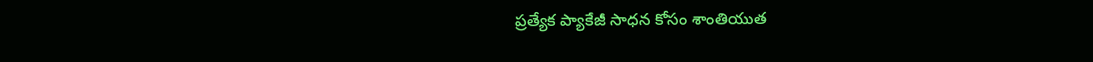ప్రత్యేక ప్యాకేజీ సాధన కోసం శాంతియుత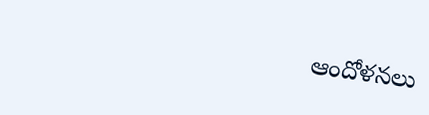ఆందోళనలు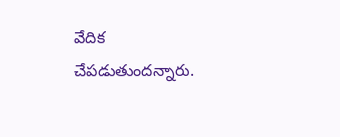వేదిక చేపడుతుందన్నారు.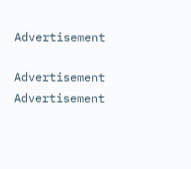Advertisement

Advertisement
Advertisement